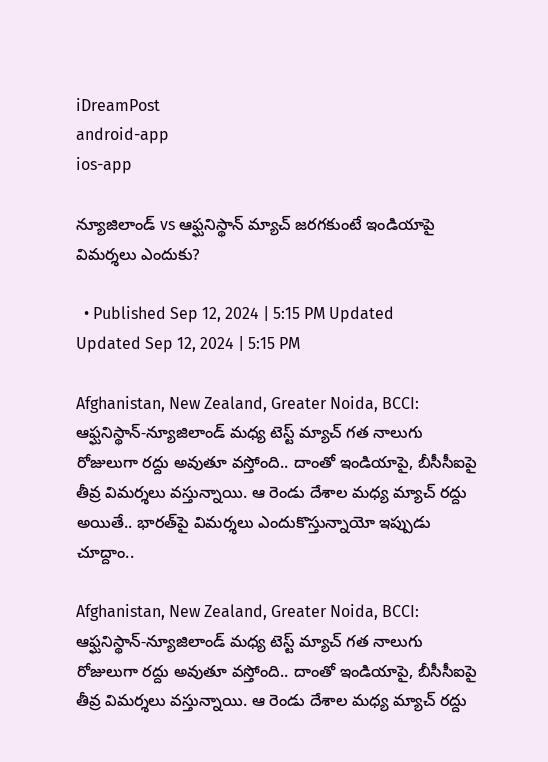iDreamPost
android-app
ios-app

న్యూజిలాండ్‌ vs ఆఫ్ఘనిస్థాన్‌ మ్యాచ్‌ జరగకుంటే ఇండియాపై విమర్శలు ఎందుకు?

  • Published Sep 12, 2024 | 5:15 PM Updated Updated Sep 12, 2024 | 5:15 PM

Afghanistan, New Zealand, Greater Noida, BCCI: ఆఫ్ఘనిస్థాన్‌-న్యూజిలాండ్‌ మధ్య టెస్ట్‌ మ్యాచ్‌ గత నాలుగు రోజులుగా రద్దు అవుతూ వస్తోంది.. దాంతో ఇండియాపై, బీసీసీఐపై తీవ్ర విమర్శలు వస్తున్నాయి. ఆ రెండు దేశాల మధ్య మ్యాచ్‌ రద్దు అయితే.. భారత్‌పై విమర్శలు ఎందుకొస్తున్నాయో ఇప్పుడు చూద్దాం..

Afghanistan, New Zealand, Greater Noida, BCCI: ఆఫ్ఘనిస్థాన్‌-న్యూజిలాండ్‌ మధ్య టెస్ట్‌ మ్యాచ్‌ గత నాలుగు రోజులుగా రద్దు అవుతూ వస్తోంది.. దాంతో ఇండియాపై, బీసీసీఐపై తీవ్ర విమర్శలు వస్తున్నాయి. ఆ రెండు దేశాల మధ్య మ్యాచ్‌ రద్దు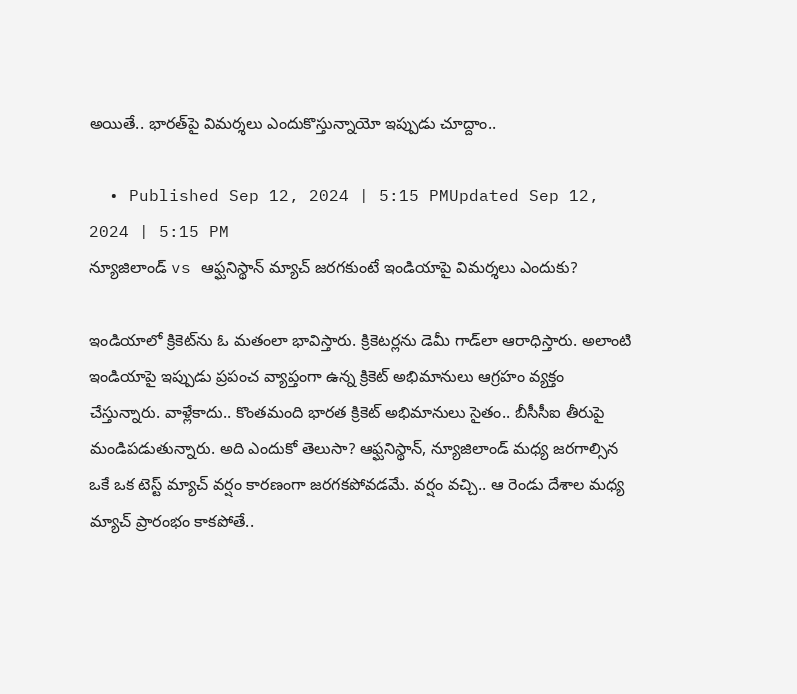అయితే.. భారత్‌పై విమర్శలు ఎందుకొస్తున్నాయో ఇప్పుడు చూద్దాం..

  • Published Sep 12, 2024 | 5:15 PMUpdated Sep 12, 2024 | 5:15 PM
న్యూజిలాండ్‌ vs ఆఫ్ఘనిస్థాన్‌ మ్యాచ్‌ జరగకుంటే ఇండియాపై విమర్శలు ఎందుకు?

ఇండియాలో క్రికెట్‌ను ఓ మతంలా భావిస్తారు. క్రికెటర్లను డెమీ గాడ్‌లా ఆరాధిస్తారు. అలాంటి ఇండియాపై ఇప్పుడు ప్రపంచ వ్యాప్తంగా ఉన్న క్రికెట్‌ అభిమానులు ఆగ్రహం వ్యక్తం చేస్తున్నారు. వాళ్లేకాదు.. కొంతమంది భారత క్రికెట్‌ అభిమానులు సైతం.. బీసీసీఐ తీరుపై మండిపడుతున్నారు. అది ఎందుకో తెలుసా? ఆఫ్ఘనిస్థాన్‌, న్యూజిలాండ్‌ మధ్య జరగాల్సిన ఒకే ఒక టెస్ట్‌ మ్యాచ్‌ వర్షం కారణంగా జరగకపోవడమే. వర్షం వచ్చి.. ఆ రెండు దేశాల మధ్య మ్యాచ్‌ ప్రారంభం కాకపోతే..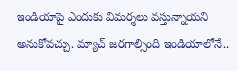ఇండియాపై ఎందుకు విమర్శలు వస్తున్నాయని అనుకోవచ్చు. మ్యాచ్‌ జరగాల్సింది ఇండియాలోనే..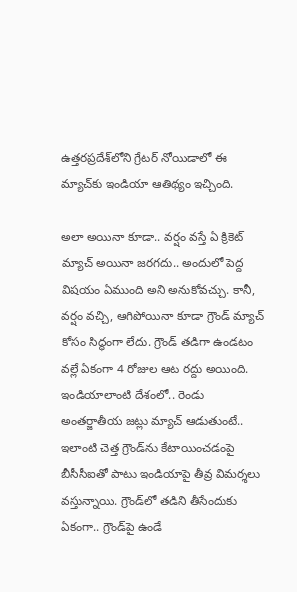ఉత్తరప్రదేశ్‌లోని గ్రేటర్‌ నోయిడాలో ఈ మ్యాచ్‌కు ఇండియా ఆతిథ్యం ఇచ్చింది.

అలా అయినా కూడా.. వర్షం వస్తే ఏ క్రికెట్‌ మ్యాచ్‌ అయినా జరగదు.. అందులో పెద్ద విషయం ఏముంది అని అనుకోవచ్చు. కానీ, వర్షం వచ్చి, ఆగిపోయినా కూడా గ్రౌండ్‌ మ్యాచ్‌ కోసం సిద్ధంగా లేదు. గ్రౌండ్‌ తడిగా ఉండటం వల్లే ఏకంగా 4 రోజుల ఆట రద్దు అయింది. ఇండియాలాంటి దేశంలో.. రెండు అంతర్జాతీయ జట్లు మ్యాచ్‌ ఆడుతుంటే.. ఇలాంటి చెత్త గ్రౌండ్‌ను కేటాయించడంపై బీసీసీఐతో పాటు ఇండియాపై తీవ్ర విమర్శలు వస్తున్నాయి. గ్రౌండ్‌లో తడిని తీసేందుకు ఏకంగా.. గ్రౌండ్‌పై ఉండే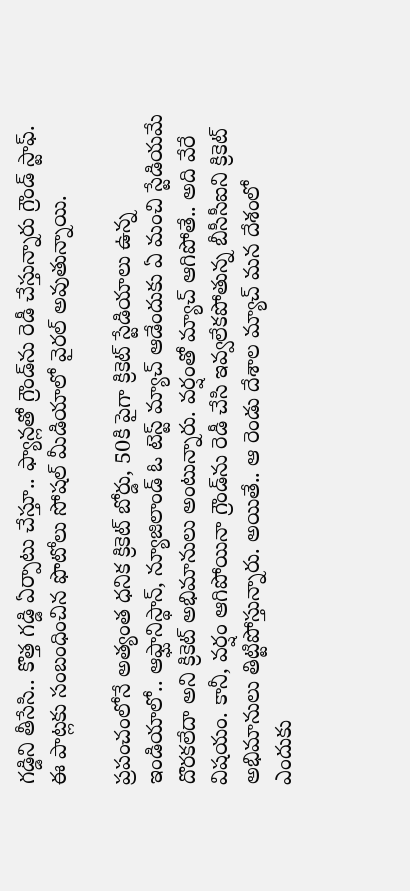గడ్డిని తీసేసి.. కొత్త గడ్డి ఏర్పాటు చేస్తూ.. ఫ్యాన్లతో గ్రౌండ్‌ను రెడీ చేస్తున్నారు గ్రౌండ్‌ స్టాఫ్‌. ఈ పాట్లకు సంబంధించిన ఫొటోలు సోషల్‌ మీడియాలో వైరల్‌ అవుతున్నాయి.

ప్రపంచంలోనే అత్యంత ధనిక క్రికెట్‌ బోర్డు, 50కి పైగా క్రికెట్‌ స్టేడియాలు ఉన్న ఇండియాలో.. ఆఫ్ఘానిస్థాన్‌, న్యూజిలాండ్‌ ఓ టెస్ట్‌ మ్యాచ్‌ ఆడేందుకు ఏ మంచి స్టేడియమే దొరకలేదా అని క్రికెట్‌ అభిమానులు అంటున్నారు. వర్షంతో మ్యాచ్‌ ఆగిపోతే.. అది వేరే విషయం. కానీ, వర్షం ఆగిపోయినా గ్రౌండ్‌ను రెడీ చేసి ఇవ్వలేకపోతున్న బీసీసీఐని క్రికెట్‌ అభిమానులు తిట్టిపోస్తున్నారు. అయితే.. ఆ రెండు దేశాల మ్యాచ్‌ మన దేశంలో ఎందుకు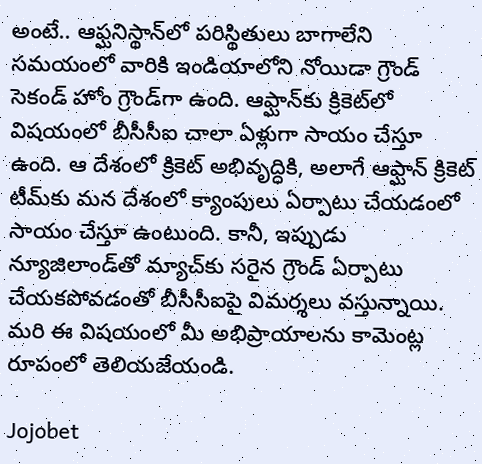అంటే.. ఆఫ్ఘనిస్థాన్‌లో పరిస్థితులు బాగాలేని సమయంలో వారికి ఇండియాలోని నోయిడా గ్రౌండ్‌ సెకండ్‌ హోం గ్రౌండ్‌గా ఉంది. ఆఫ్ఘాన్‌కు క్రికెట్‌లో విషయంలో బీసీసీఐ చాలా ఏళ్లుగా సాయం చేస్తూ ఉంది. ఆ దేశంలో క్రికెట్‌ అభివృద్ధికి, అలాగే ఆఫ్ఘాన్‌ క్రికెట్‌ టీమ్‌కు మన దేశంలో క్యాంపులు ఏర్పాటు చేయడంలో సాయం చేస్తూ ఉంటుంది. కానీ, ఇప్పుడు న్యూజిలాండ్‌తో మ్యాచ్‌కు సరైన గ్రౌండ్‌ ఏర్పాటు చేయకపోవడంతో బీసీసీఐపై విమర్శలు వస్తున్నాయి. మరి ఈ విషయంలో మీ అభిప్రాయాలను కామెంట్ల రూపంలో తెలియజేయండి.

Jojobet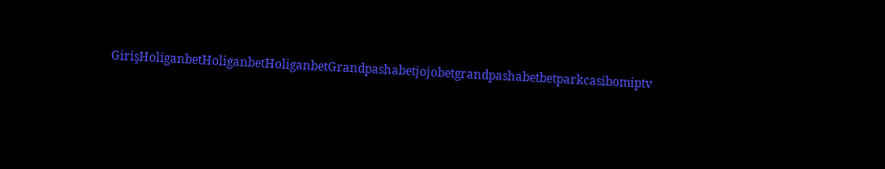GirişHoliganbetHoliganbetHoliganbetGrandpashabetjojobetgrandpashabetbetparkcasibomiptv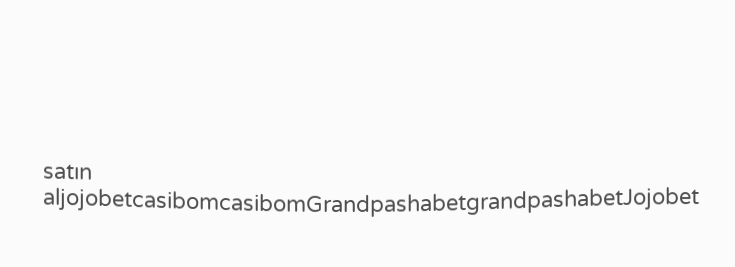satın aljojobetcasibomcasibomGrandpashabetgrandpashabetJojobet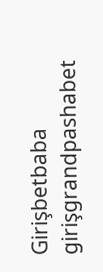Girişbetbaba girişgrandpashabet